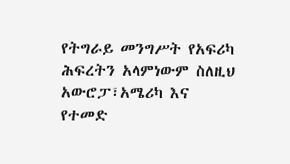የትግራይ መንግሥት የአፍሪካ ሕፍረትን አላምነውም ስለዚህ አውሮፓ፣አሜሪካ እና የተመድ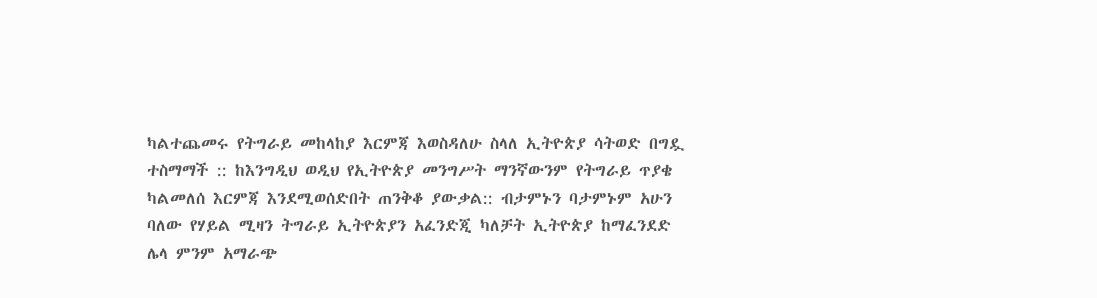ካልተጨመሩ የትግራይ መከላከያ እርምጃ እወስዳለሁ ስላለ ኢትዮጵያ ሳትወድ በግዷ ተስማማች :: ከእንግዲህ ወዲህ የኢትዮጵያ መንግሥት ማንኛውንም የትግራይ ጥያቄ ካልመለሰ እርምጃ እንደሚወሰድበት ጠንቅቆ ያውቃል:: ብታምኑን ባታምኑም አሁን ባለው የሃይል ሚዛን ትግራይ ኢትዮጵያን አፈንድጂ ካለቻት ኢትዮጵያ ከማፈንደድ ሌላ ምንም አማራጭ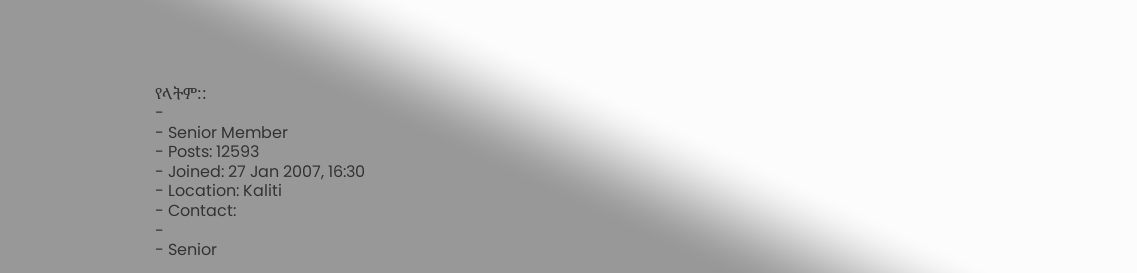የላትም::
-
- Senior Member
- Posts: 12593
- Joined: 27 Jan 2007, 16:30
- Location: Kaliti
- Contact:
-
- Senior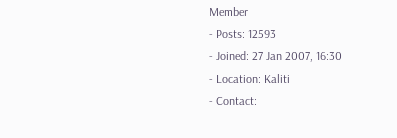Member
- Posts: 12593
- Joined: 27 Jan 2007, 16:30
- Location: Kaliti
- Contact: